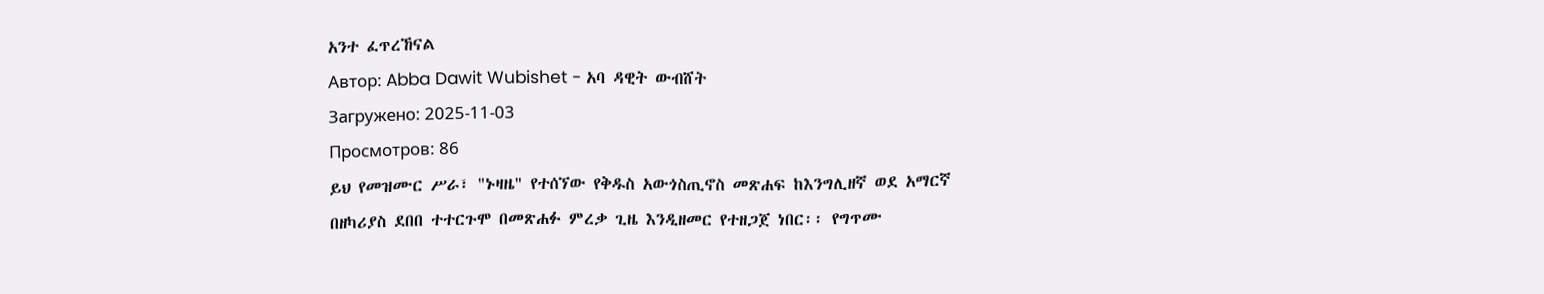አንተ ፈጥረኸናል
Автор: Abba Dawit Wubishet - አባ ዳዊት ውብሸት
Загружено: 2025-11-03
Просмотров: 86
ይህ የመዝሙር ሥራ፣ "ኑዛዜ" የተሰኘው የቅዱስ አውጎስጢኖስ መጽሐፍ ከእንግሊዘኛ ወደ አማርኛ በዘካሪያስ ደበበ ተተርጉሞ በመጽሐፉ ምረቃ ጊዜ እንዲዘመር የተዘጋጀ ነበር፡፡ የግጥሙ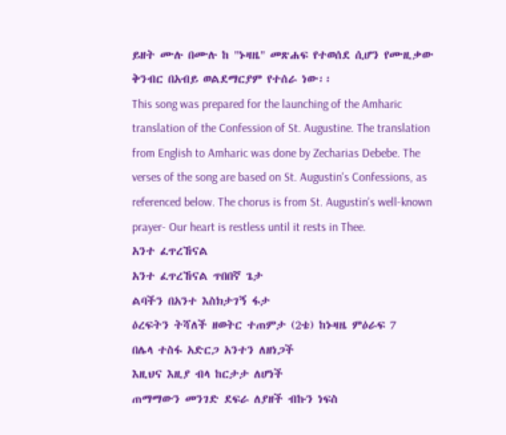ይዘት ሙሉ በሙሉ ከ "ኑዛዜ" መጽሐፍ የተወሰደ ሲሆን የሙዚቃው ቅንብር በአብይ ወልደማርያም የተሰራ ነው፡፡
This song was prepared for the launching of the Amharic translation of the Confession of St. Augustine. The translation from English to Amharic was done by Zecharias Debebe. The verses of the song are based on St. Augustin's Confessions, as referenced below. The chorus is from St. Augustin's well-known prayer- Our heart is restless until it rests in Thee.
አንተ ፈጥረኸናል
አንተ ፈጥረኸናል ጥበበኛ ጌታ
ልባችን በአንተ እስክታገኝ ፋታ
ዕረፍትን ትሻለች ዘወትር ተጠምታ (2ቴ) ከኑዛዜ ምዕራፍ 7
በሌላ ተስፋ አድርጋ አንተን ለዘነጋች
እዚህና እዚያ ብላ ከርታታ ለሆነች
ጠማማውን መንገድ ደፍራ ለያዘች ብኩን ነፍስ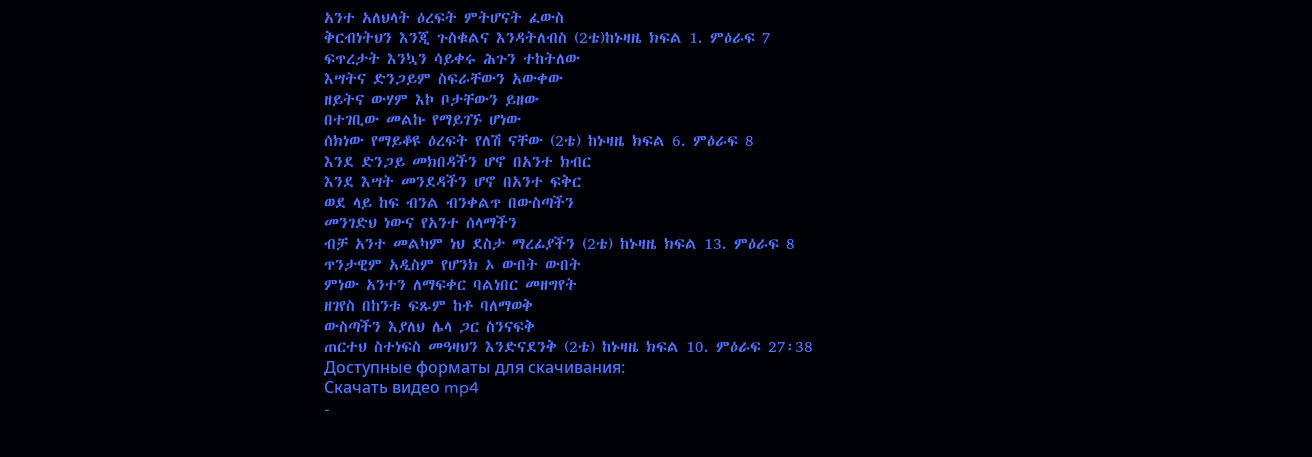አንተ አለህላት ዕረፍት ምትሆናት ፈውስ
ቅርብነትህን እንጂ ጉስቁልና እንዳትለብስ (2ቴ)ከኑዛዜ ክፍል 1. ምዕራፍ 7
ፍጥረታት እንኳን ሳይቀሩ ሕጉን ተከትለው
እሣትና ድንጋይም ስፍራቸውን አውቀው
ዘይትና ውሃም እኮ ቦታቸውን ይዘው
በተገቢው መልኩ የማይገኙ ሆነው
ሰክነው የማይቆዩ ዕረፍት የለሽ ናቸው (2ቴ) ከኑዛዜ ክፍል 6. ምዕራፍ 8
እንደ ድንጋይ መክበዳችን ሆኖ በአንተ ክብር
እንደ እሣት መንደዳችን ሆኖ በአንተ ፍቅር
ወደ ላይ ከፍ ብንል ብንቀልጥ በውስጣችን
መንገድህ ነውና የአንተ ሰላማችን
ብቻ አንተ መልካም ነህ ደስታ ማረፊያችን (2ቴ) ከኑዛዜ ክፍል 13. ምዕራፍ 8
ጥንታዊም አዲስም የሆንክ ኦ ውበት ውበት
ምነው አንተን ለማፍቀር ባልነበር መዘግየት
ዘገየስ በከንቱ ፍጹም ከቶ ባለማወቅ
ውስጣችን እያለህ ሌላ ጋር ስንናፍቅ
ጠርተህ ስተነፍስ መዓዛህን እንድናደንቅ (2ቴ) ከኑዛዜ ክፍል 10. ምዕራፍ 27፡38
Доступные форматы для скачивания:
Скачать видео mp4
-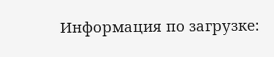Информация по загрузке: